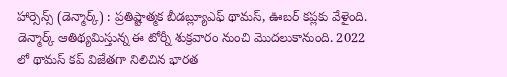హార్సెన్స్ (డెన్మార్క్) : ప్రతిష్టాత్మక బీడబ్ల్యూఎఫ్ థామస్, ఊబర్ కప్లకు వేళైంది. డెన్మార్క్ ఆతిథ్యమిస్తున్న ఈ టోర్నీ శుక్రవారం నుంచి మొదలుకానుంది. 2022 లో థామస్ కప్ విజేతగా నిలిచిన భారత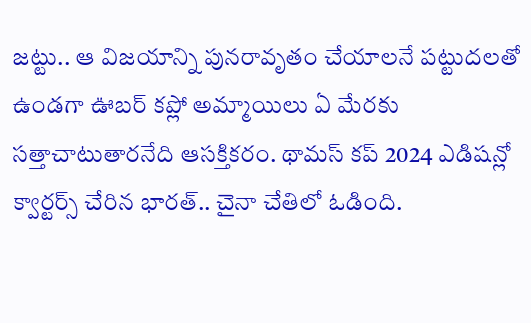జట్టు.. ఆ విజయాన్ని పునరావృతం చేయాలనే పట్టుదలతో ఉండగా ఊబర్ కప్లో అమ్మాయిలు ఏ మేరకు సత్తాచాటుతారనేది ఆసక్తికరం. థామస్ కప్ 2024 ఎడిషన్లో క్వార్టర్స్ చేరిన భారత్.. చైనా చేతిలో ఓడింది.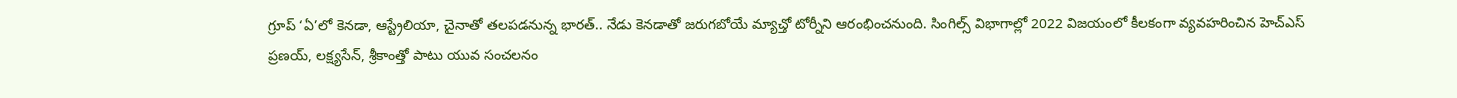గ్రూప్ ‘ఏ’లో కెనడా, ఆస్ట్రేలియా, చైనాతో తలపడనున్న భారత్.. నేడు కెనడాతో జరుగబోయే మ్యాచ్తో టోర్నీని ఆరంభించనుంది. సింగిల్స్ విభాగాల్లో 2022 విజయంలో కీలకంగా వ్యవహరించిన హెచ్ఎస్ ప్రణయ్, లక్ష్యసేన్, శ్రీకాంత్తో పాటు యువ సంచలనం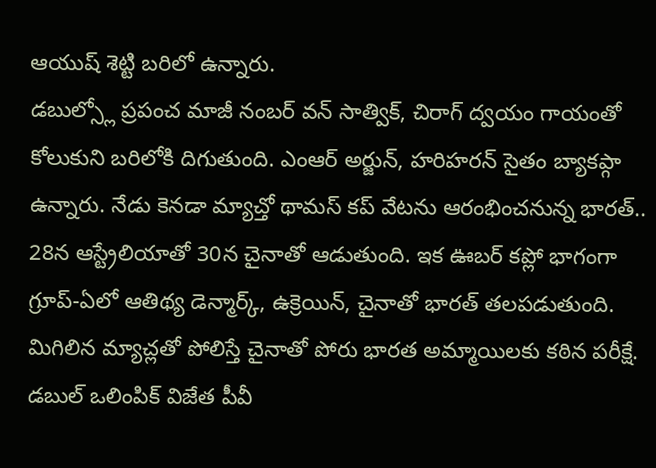ఆయుష్ శెట్టి బరిలో ఉన్నారు.
డబుల్స్లో ప్రపంచ మాజీ నంబర్ వన్ సాత్విక్, చిరాగ్ ద్వయం గాయంతో కోలుకుని బరిలోకి దిగుతుంది. ఎంఆర్ అర్జున్, హరిహరన్ సైతం బ్యాకప్గా ఉన్నారు. నేడు కెనడా మ్యాచ్తో థామస్ కప్ వేటను ఆరంభించనున్న భారత్.. 28న ఆస్ట్రేలియాతో 30న చైనాతో ఆడుతుంది. ఇక ఊబర్ కప్లో భాగంగా గ్రూప్-ఏలో ఆతిథ్య డెన్మార్క్, ఉక్రెయిన్, చైనాతో భారత్ తలపడుతుంది. మిగిలిన మ్యాచ్లతో పోలిస్తే చైనాతో పోరు భారత అమ్మాయిలకు కఠిన పరీక్షే. డబుల్ ఒలింపిక్ విజేత పీవీ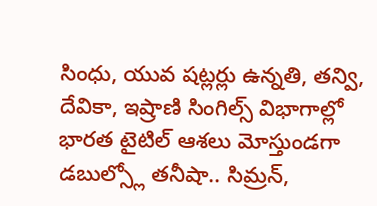సింధు, యువ షట్లర్లు ఉన్నతి, తన్వి, దేవికా, ఇష్రాణి సింగిల్స్ విభాగాల్లో భారత టైటిల్ ఆశలు మోస్తుండగా డబుల్స్లో తనీషా.. సిమ్రన్,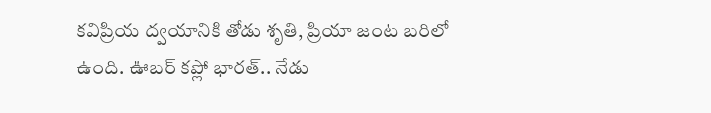కవిప్రియ ద్వయానికి తోడు శృతి, ప్రియా జంట బరిలో ఉంది. ఊబర్ కప్లో భారత్.. నేడు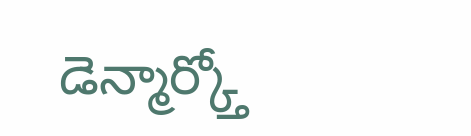డెన్మార్క్తో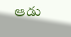ఆడు